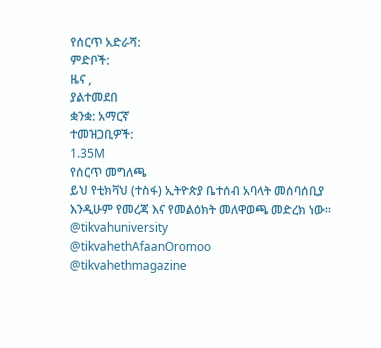የሰርጥ አድራሻ:
ምድቦች:
ዜና ,
ያልተመደበ
ቋንቋ: አማርኛ
ተመዝጋቢዎች:
1.35M
የሰርጥ መግለጫ
ይህ የቲክቫህ (ተስፋ) ኢትዮጵያ ቤተሰብ አባላት መሰባሰቢያ እንዲሁም የመረጃ እና የመልዕክት መለዋወጫ መድረክ ነው።
@tikvahuniversity
@tikvahethAfaanOromoo
@tikvahethmagazine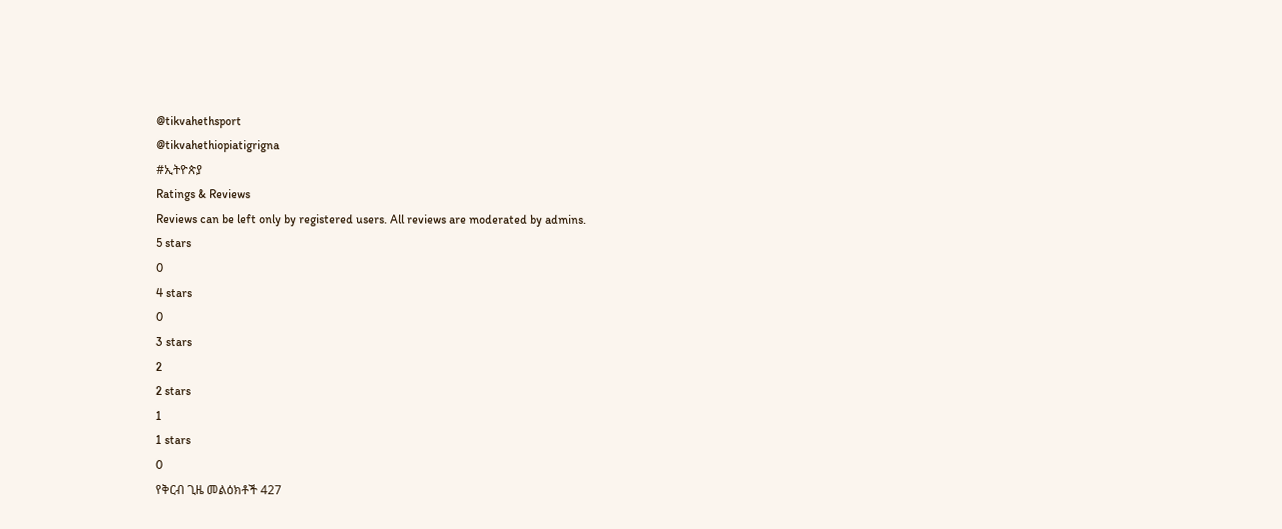@tikvahethsport
@tikvahethiopiatigrigna
#ኢትዮጵያ
Ratings & Reviews
Reviews can be left only by registered users. All reviews are moderated by admins.
5 stars
0
4 stars
0
3 stars
2
2 stars
1
1 stars
0
የቅርብ ጊዜ መልዕክቶች 427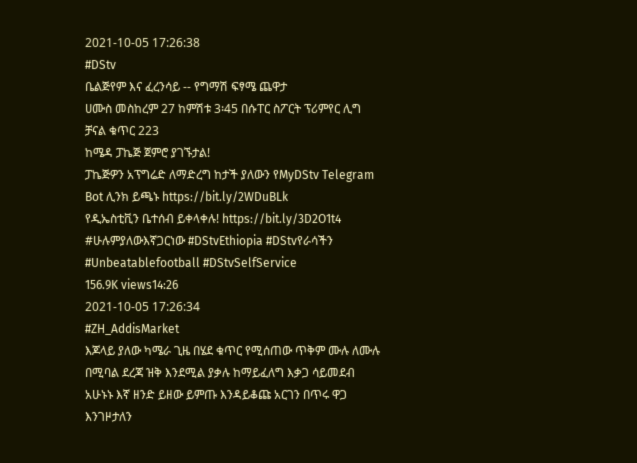2021-10-05 17:26:38
#DStv
ቤልጅየም እና ፈረንሳይ -- የግማሽ ፍፃሜ ጨዋታ
ሀሙስ መስከረም 27 ከምሽቱ 3፡45 በሱፐር ስፖርት ፕሪምየር ሊግ ቻናል ቁጥር 223
ከሜዳ ፓኬጅ ጀምሮ ያገኙታል!
ፓኬጅዎን አፕግሬድ ለማድረግ ከታች ያለውን የMyDStv Telegram Bot ሊንክ ይጫኑ https://bit.ly/2WDuBLk
የዲኤስቲቪን ቤተሰብ ይቀላቀሉ! https://bit.ly/3D2O1t4
#ሁሉምያለውእኛጋርነው #DStvEthiopia #DStvየራሳችን #Unbeatablefootball #DStvSelfService
156.9K views14:26
2021-10-05 17:26:34
#ZH_AddisMarket
እጆላይ ያለው ካሜራ ጊዜ በሄደ ቁጥር የሚሰጠው ጥቅም ሙሉ ለሙሉ በሚባል ደረጃ ዝቅ እንደሚል ያቃሉ ከማይፈለግ እቃጋ ሳይመደብ አሁኑኑ እኛ ዘንድ ይዘው ይምጡ እንዳይቆጩ አርገን በጥሩ ዋጋ እንገዞታለን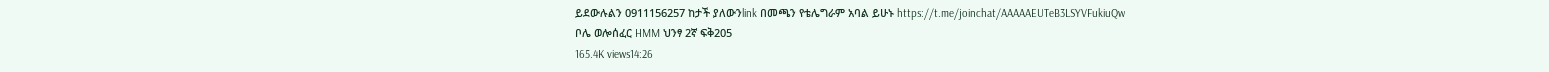ይደውሉልን 0911156257 ከታች ያለውንlink በመጫን የቴሌግራም አባል ይሁኑ https://t.me/joinchat/AAAAAEUTeB3LSYVFukiuQw
ቦሌ ወሎሰፈር HMM ህንፃ 2ኛ ፍቅ205
165.4K views14:26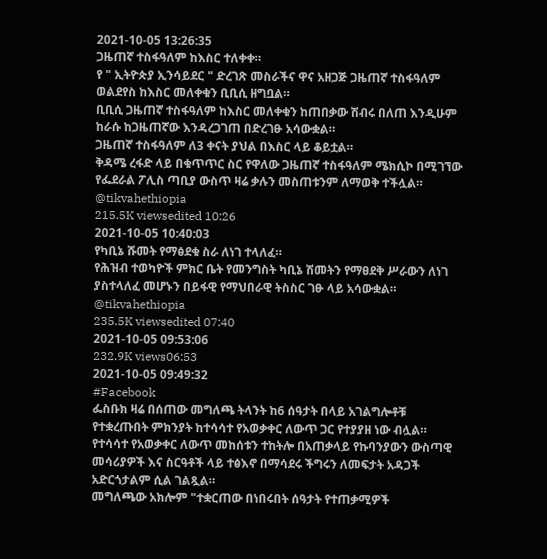2021-10-05 13:26:35
ጋዜጠኛ ተስፋዓለም ከእስር ተለቀቀ።
የ " ኢትዮጵያ ኢንሳይደር " ድረገጽ መስራችና ዋና አዘጋጅ ጋዜጠኛ ተስፋዓለም ወልደየስ ከእስር መለቀቁን ቢቢሲ ዘግቧል።
ቢቢሲ ጋዜጠኛ ተስፋዓለም ከእስር መለቀቁን ከጠበቃው ሽብሩ በለጠ እንዲሁም ከራሱ ከጋዜጠኛው እንዳረጋገጠ በድረገፁ አሳውቋል።
ጋዜጠኛ ተስፋዓለም ለ3 ቀናት ያህል በእስር ላይ ቆይቷል።
ቅዳሜ ረፋድ ላይ በቁጥጥር ስር የዋለው ጋዜጠኛ ተስፋዓለም ሜክሲኮ በሚገኘው የፌደራል ፖሊስ ጣቢያ ውስጥ ዛሬ ቃሉን መስጠቱንም ለማወቅ ተችሏል።
@tikvahethiopia
215.5K viewsedited 10:26
2021-10-05 10:40:03
የካቢኔ ሹመት የማፅደቁ ስራ ለነገ ተላለፈ።
የሕዝብ ተወካዮች ምክር ቤት የመንግስት ካቢኔ ሽመትን የማፀደቅ ሥራውን ለነገ ያስተላለፈ መሆኑን በይፋዊ የማህበራዊ ትስስር ገፁ ላይ አሳውቋል።
@tikvahethiopia
235.5K viewsedited 07:40
2021-10-05 09:53:06
232.9K views06:53
2021-10-05 09:49:32
#Facebook
ፌስቡክ ዛሬ በሰጠው መግለጫ ትላንት ከ6 ሰዓታት በላይ አገልግሎቶቹ የተቋረጡበት ምክንያት ከተሳሳተ የአወቃቀር ለውጥ ጋር የተያያዘ ነው ብሏል።
የተሳሳተ የአወቃቀር ለውጥ መከሰቱን ተከትሎ በአጠቃላይ የኩባንያውን ውስጣዊ መሳሪያዎች እና ስርዓቶች ላይ ተፅእኖ በማሳደሩ ችግሩን ለመፍታት አዳጋች አድርጎታልም ሲል ገልጿል።
መግለጫው አክሎም "ተቋርጠው በነበሩበት ሰዓታት የተጠቃሚዎች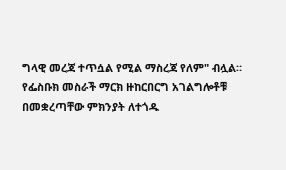ግላዊ መረጃ ተጥሷል የሚል ማስረጃ የለም" ብሏል።
የፌስቡክ መስራች ማርክ ዙከርበርግ አገልግሎቶቹ በመቋረጣቸው ምክንያት ለተጎዱ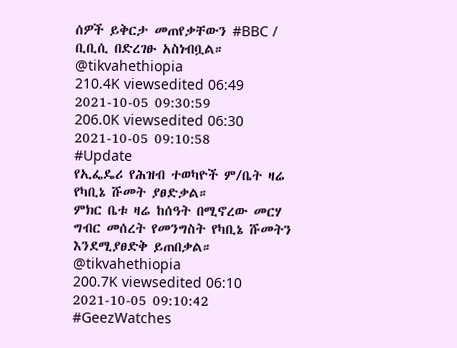ሰዎች ይቅርታ መጠየቃቸውን #BBC / ቢቢሲ በድረገፁ አስነብቧል።
@tikvahethiopia
210.4K viewsedited 06:49
2021-10-05 09:30:59
206.0K viewsedited 06:30
2021-10-05 09:10:58
#Update
የኢፌዴሪ የሕዝብ ተወካዮች ም/ቤት ዛሬ የካቢኔ ሹመት ያፀድቃል።
ምክር ቤቱ ዛሬ ከሰዓት በሚኖረው መርሃ ግብር መሰረት የመንግስት የካቢኔ ሹመትን እንደሚያፀድቅ ይጠበቃል።
@tikvahethiopia
200.7K viewsedited 06:10
2021-10-05 09:10:42
#GeezWatches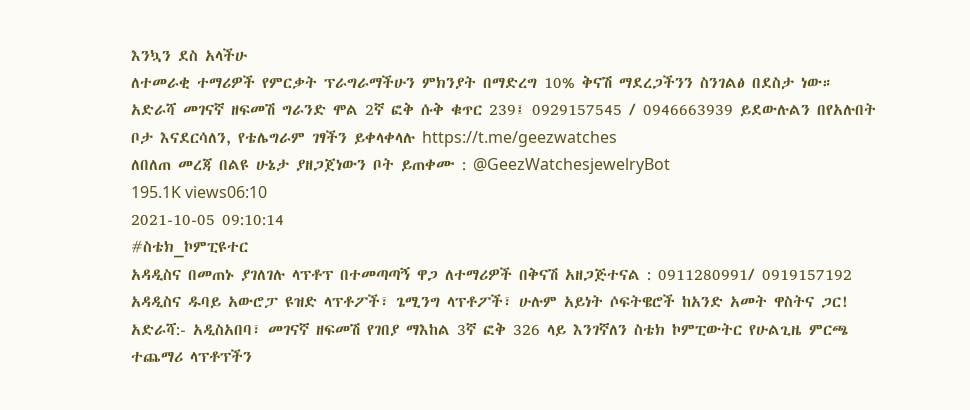እንኳን ደስ አላችሁ
ለተመራቂ ተማሪዎች የምርቃት ፕራግራማችሁን ምክንያት በማድረግ 10% ቅናሽ ማደረጋችንን ስንገልፅ በደስታ ነው።
አድራሻ መገናኛ ዘፍመሽ ግራንድ ሞል 2ኛ ፎቅ ሱቅ ቁጥር 239፤ 0929157545 / 0946663939 ይደውሉልን በየአሉበት ቦታ እናደርሳለን, የቴሌግራም ገፃችን ይቀላቀላሉ https://t.me/geezwatches
ለበለጠ መረጃ በልዩ ሁኔታ ያዘጋጀነውን ቦት ይጠቀሙ : @GeezWatchesjewelryBot
195.1K views06:10
2021-10-05 09:10:14
#ስቴክ_ኮምፒዩተር
አዳዲስና በመጠኑ ያገለገሉ ላፕቶፕ በተመጣጣኝ ዋጋ ለተማሪዎች በቅናሽ አዘጋጅተናል : 0911280991/ 0919157192
አዳዲስና ዱባይ አውሮፓ ዩዝድ ላፕቶፖች፣ ጌሚንግ ላፕቶፖች፣ ሁሉም አይነት ሶፍትዌሮች ከአንድ አመት ዋስትና ጋር!
አድራሻ:- አዲስአበባ፣ መገናኛ ዘፍመሽ የገበያ ማእከል 3ኛ ፎቅ 326 ላይ እንገኛለን ስቴክ ኮምፒውትር የሁልጊዜ ምርጫ
ተጨማሪ ላፕቶፕችን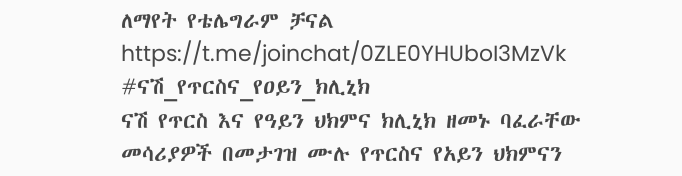ለማየት የቴሌግራም ቻናል https://t.me/joinchat/0ZLE0YHUboI3MzVk
#ናሽ_የጥርስና_የዐይን_ክሊኒክ
ናሽ የጥርስ እና የዓይን ህክምና ክሊኒክ ዘመኑ ባፈራቸው መሳሪያዎች በመታገዝ ሙሉ የጥርስና የአይን ህክምናን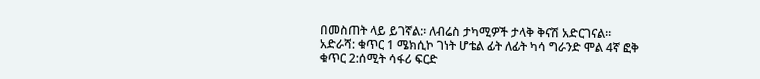በመስጠት ላይ ይገኛል:፡ ለብሬስ ታካሚዎች ታላቅ ቅናሽ አድርገናል።
አድራሻ: ቁጥር 1 ሜክሲኮ ገነት ሆቴል ፊት ለፊት ካሳ ግራንድ ሞል 4ኛ ፎቅ
ቁጥር 2:ሰሚት ሳፋሪ ፍርድ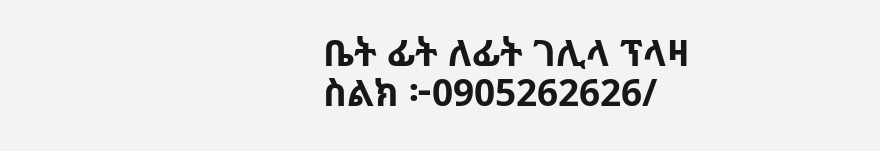ቤት ፊት ለፊት ገሊላ ፕላዛ
ስልክ ፦0905262626/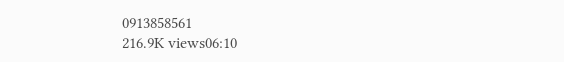0913858561
216.9K views06:10